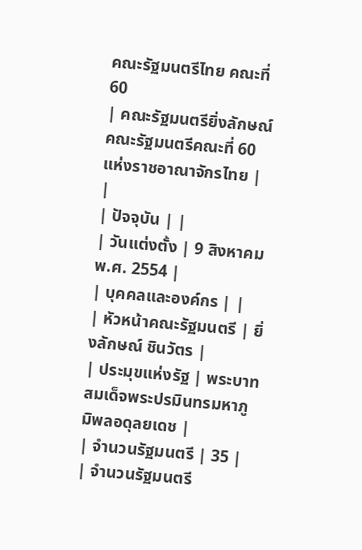คณะรัฐมนตรีไทย คณะที่ 60
| คณะรัฐมนตรียิ่งลักษณ์ คณะรัฐมนตรีคณะที่ 60 แห่งราชอาณาจักรไทย |
|
| ปัจจุบัน | |
| วันแต่งตั้ง | 9 สิงหาคม พ.ศ. 2554 |
| บุคคลและองค์กร | |
| หัวหน้าคณะรัฐมนตรี | ยิ่งลักษณ์ ชินวัตร |
| ประมุขแห่งรัฐ | พระบาทสมเด็จพระปรมินทรมหาภูมิพลอดุลยเดช |
| จำนวนรัฐมนตรี | 35 |
| จำนวนรัฐมนตรี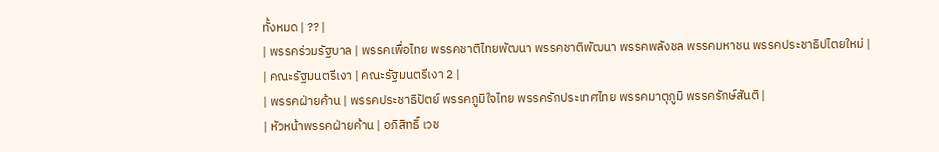ทั้งหมด | ?? |
| พรรคร่วมรัฐบาล | พรรคเพื่อไทย พรรคชาติไทยพัฒนา พรรคชาติพัฒนา พรรคพลังชล พรรคมหาชน พรรคประชาธิปไตยใหม่ |
| คณะรัฐมนตรีเงา | คณะรัฐมนตรีเงา 2 |
| พรรคฝ่ายค้าน | พรรคประชาธิปัตย์ พรรคภูมิใจไทย พรรครักประเทศไทย พรรคมาตุภูมิ พรรครักษ์สันติ |
| หัวหน้าพรรคฝ่ายค้าน | อภิสิทธิ์ เวช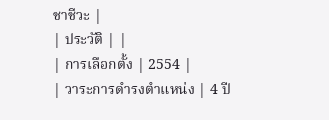ชาชีวะ |
| ประวัติ | |
| การเลือกตั้ง | 2554 |
| วาระการดำรงตำแหน่ง | 4 ปี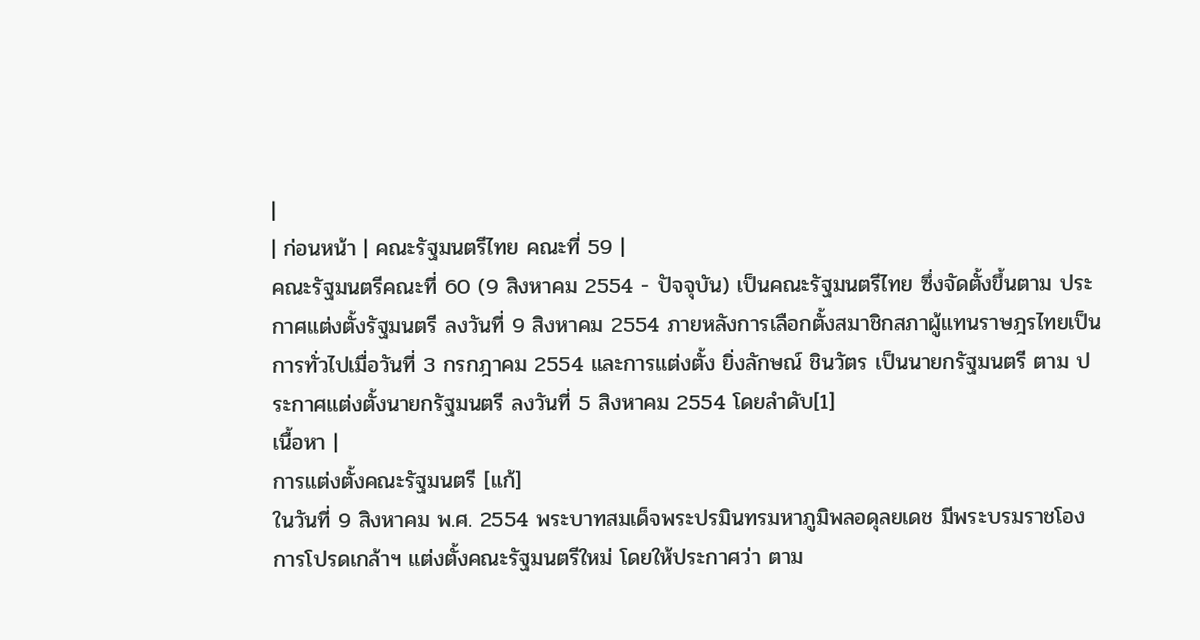|
| ก่อนหน้า | คณะรัฐมนตรีไทย คณะที่ 59 |
คณะรัฐมนตรีคณะที่ 60 (9 สิงหาคม 2554 - ปัจจุบัน) เป็นคณะรัฐมนตรีไทย ซึ่งจัดตั้งขึ้นตาม ประกาศแต่งตั้งรัฐมนตรี ลงวันที่ 9 สิงหาคม 2554 ภายหลังการเลือกตั้งสมาชิกสภาผู้แทนราษฎรไทยเป็นการทั่วไปเมื่อวันที่ 3 กรกฎาคม 2554 และการแต่งตั้ง ยิ่งลักษณ์ ชินวัตร เป็นนายกรัฐมนตรี ตาม ประกาศแต่งตั้งนายกรัฐมนตรี ลงวันที่ 5 สิงหาคม 2554 โดยลำดับ[1]
เนื้อหา |
การแต่งตั้งคณะรัฐมนตรี [แก้]
ในวันที่ 9 สิงหาคม พ.ศ. 2554 พระบาทสมเด็จพระปรมินทรมหาภูมิพลอดุลยเดช มีพระบรมราชโองการโปรดเกล้าฯ แต่งตั้งคณะรัฐมนตรีใหม่ โดยให้ประกาศว่า ตาม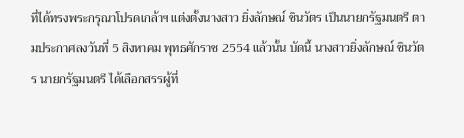ที่ได้ทรงพระกรุณาโปรดเกล้าฯ แต่งตั้งนางสาว ยิ่งลักษณ์ ชินวัตร เป็นนายกรัฐมนตรี ตามประกาศลงวันที่ 5 สิงหาคม พุทธศักราช 2554 แล้วนั้น บัดนี้ นางสาวยิ่งลักษณ์ ชินวัตร นายกรัฐมนตรี ได้เลือกสรรผู้ที่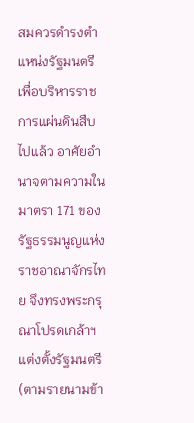สมควรดำรงตำแหน่งรัฐมนตรีเพื่อบริหารราชการแผ่นดินสืบไปแล้ว อาศัยอำนาจตามความในมาตรา 171 ของรัฐธรรมนูญแห่งราชอาณาจักรไทย จึงทรงพระกรุณาโปรดเกล้าฯ แต่งตั้งรัฐมนตรี (ตามรายนามข้า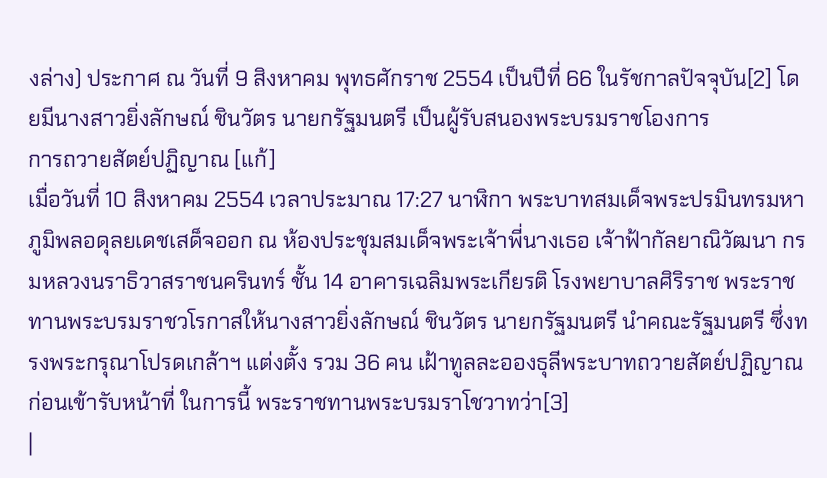งล่าง) ประกาศ ณ วันที่ 9 สิงหาคม พุทธศักราช 2554 เป็นปีที่ 66 ในรัชกาลปัจจุบัน[2] โดยมีนางสาวยิ่งลักษณ์ ชินวัตร นายกรัฐมนตรี เป็นผู้รับสนองพระบรมราชโองการ
การถวายสัตย์ปฏิญาณ [แก้]
เมื่อวันที่ 10 สิงหาคม 2554 เวลาประมาณ 17:27 นาฬิกา พระบาทสมเด็จพระปรมินทรมหาภูมิพลอดุลยเดชเสด็จออก ณ ห้องประชุมสมเด็จพระเจ้าพี่นางเธอ เจ้าฟ้ากัลยาณิวัฒนา กรมหลวงนราธิวาสราชนครินทร์ ชั้น 14 อาคารเฉลิมพระเกียรติ โรงพยาบาลศิริราช พระราชทานพระบรมราชวโรกาสให้นางสาวยิ่งลักษณ์ ชินวัตร นายกรัฐมนตรี นำคณะรัฐมนตรี ซึ่งทรงพระกรุณาโปรดเกล้าฯ แต่งตั้ง รวม 36 คน เฝ้าทูลละอองธุลีพระบาทถวายสัตย์ปฏิญาณก่อนเข้ารับหน้าที่ ในการนี้ พระราชทานพระบรมราโชวาทว่า[3]
|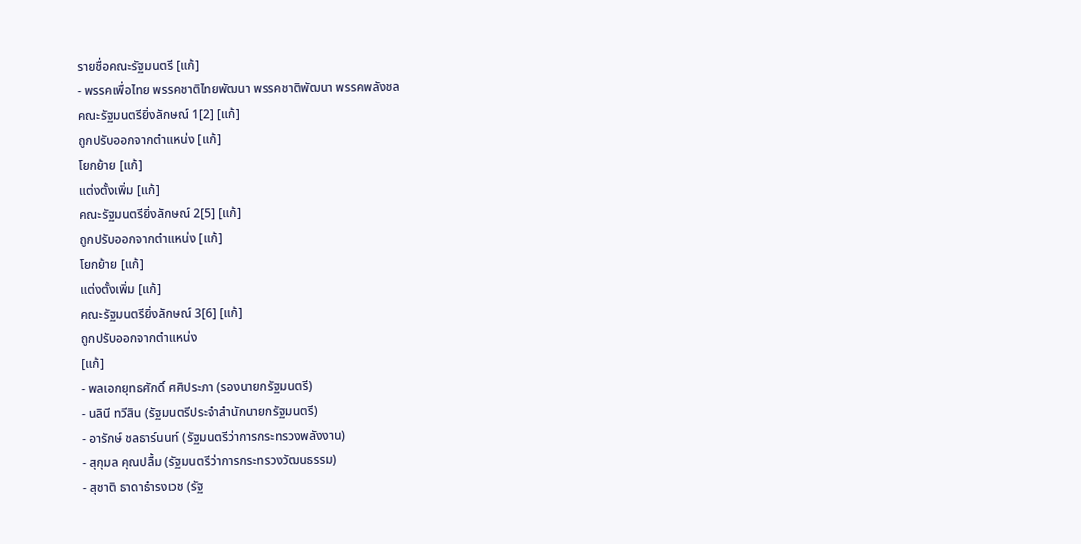รายชื่อคณะรัฐมนตรี [แก้]
- พรรคเพื่อไทย พรรคชาติไทยพัฒนา พรรคชาติพัฒนา พรรคพลังชล
คณะรัฐมนตรียิ่งลักษณ์ 1[2] [แก้]
ถูกปรับออกจากตำแหน่ง [แก้]
โยกย้าย [แก้]
แต่งตั้งเพิ่ม [แก้]
คณะรัฐมนตรียิ่งลักษณ์ 2[5] [แก้]
ถูกปรับออกจากตำแหน่ง [แก้]
โยกย้าย [แก้]
แต่งตั้งเพิ่ม [แก้]
คณะรัฐมนตรียิ่งลักษณ์ 3[6] [แก้]
ถูกปรับออกจากตำแหน่ง
[แก้]
- พลเอกยุทธศักดิ์ ศศิประภา (รองนายกรัฐมนตรี)
- นลินี ทวีสิน (รัฐมนตรีประจำสำนักนายกรัฐมนตรี)
- อารักษ์ ชลธาร์นนท์ (รัฐมนตรีว่าการกระทรวงพลังงาน)
- สุกุมล คุณปลื้ม (รัฐมนตรีว่าการกระทรวงวัฒนธรรม)
- สุชาติ ธาดาธำรงเวช (รัฐ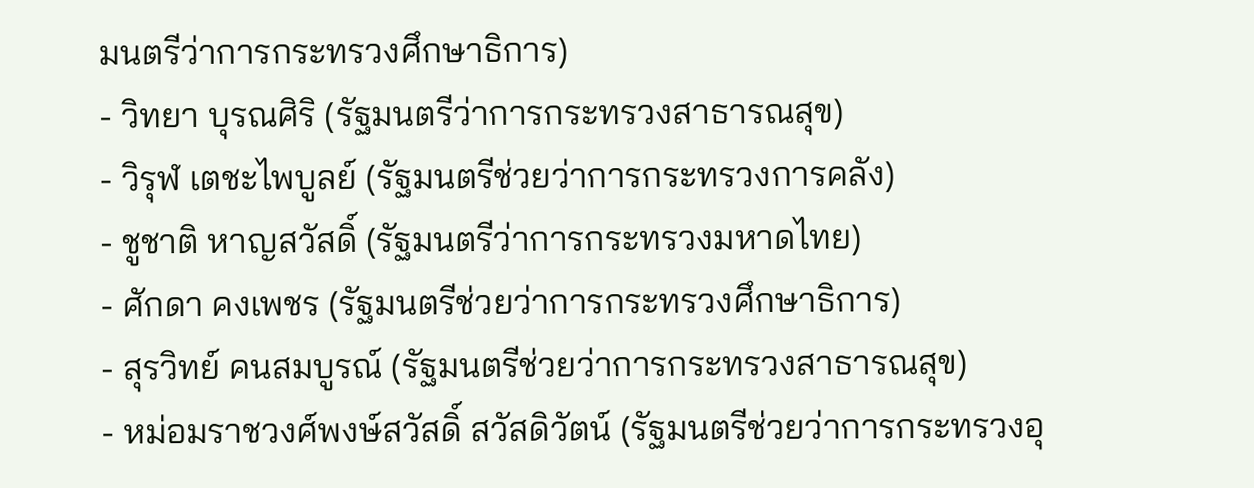มนตรีว่าการกระทรวงศึกษาธิการ)
- วิทยา บุรณศิริ (รัฐมนตรีว่าการกระทรวงสาธารณสุข)
- วิรุฬ เตชะไพบูลย์ (รัฐมนตรีช่วยว่าการกระทรวงการคลัง)
- ชูชาติ หาญสวัสดิ์ (รัฐมนตรีว่าการกระทรวงมหาดไทย)
- ศักดา คงเพชร (รัฐมนตรีช่วยว่าการกระทรวงศึกษาธิการ)
- สุรวิทย์ คนสมบูรณ์ (รัฐมนตรีช่วยว่าการกระทรวงสาธารณสุข)
- หม่อมราชวงศ์พงษ์สวัสดิ์ สวัสดิวัตน์ (รัฐมนตรีช่วยว่าการกระทรวงอุ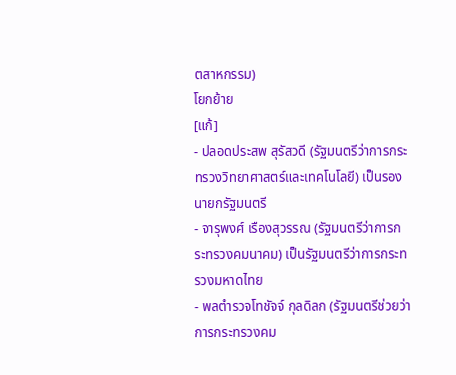ตสาหกรรม)
โยกย้าย
[แก้]
- ปลอดประสพ สุรัสวดี (รัฐมนตรีว่าการกระทรวงวิทยาศาสตร์และเทคโนโลยี) เป็นรองนายกรัฐมนตรี
- จารุพงศ์ เรืองสุวรรณ (รัฐมนตรีว่าการกระทรวงคมนาคม) เป็นรัฐมนตรีว่าการกระทรวงมหาดไทย
- พลตำรวจโทชัจจ์ กุลดิลก (รัฐมนตรีช่วยว่าการกระทรวงคม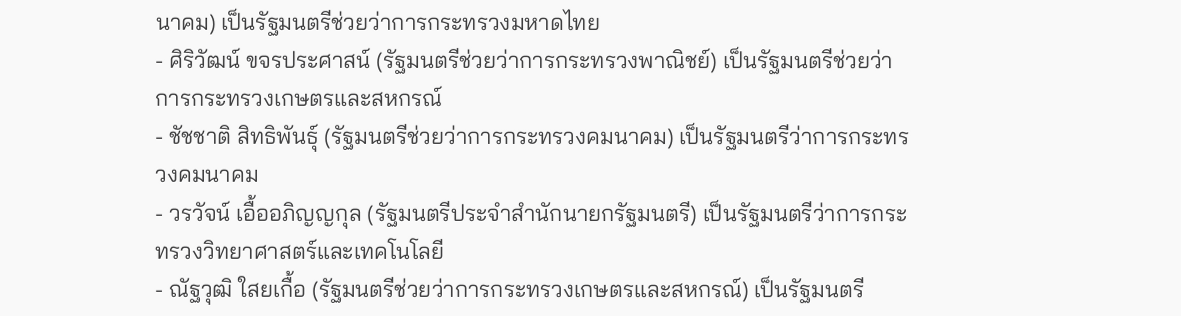นาคม) เป็นรัฐมนตรีช่วยว่าการกระทรวงมหาดไทย
- ศิริวัฒน์ ขจรประศาสน์ (รัฐมนตรีช่วยว่าการกระทรวงพาณิชย์) เป็นรัฐมนตรีช่วยว่าการกระทรวงเกษตรและสหกรณ์
- ชัชชาติ สิทธิพันธุ์ (รัฐมนตรีช่วยว่าการกระทรวงคมนาคม) เป็นรัฐมนตรีว่าการกระทรวงคมนาคม
- วรวัจน์ เอื้ออภิญญกุล (รัฐมนตรีประจำสำนักนายกรัฐมนตรี) เป็นรัฐมนตรีว่าการกระทรวงวิทยาศาสตร์และเทคโนโลยี
- ณัฐวุฒิ ใสยเกื้อ (รัฐมนตรีช่วยว่าการกระทรวงเกษตรและสหกรณ์) เป็นรัฐมนตรี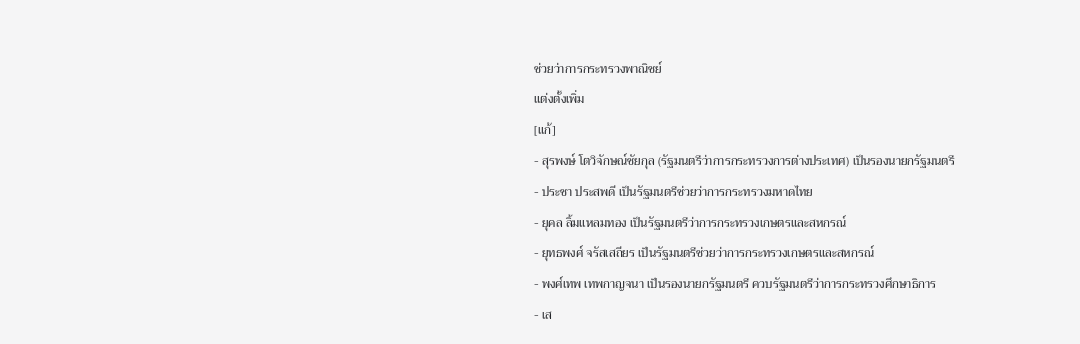ช่วยว่าการกระทรวงพาณิชย์
แต่งตั้งเพิ่ม
[แก้]
- สุรพงษ์ โตวิจักษณ์ชัยกุล (รัฐมนตรีว่าการกระทรวงการต่างประเทศ) เป็นรองนายกรัฐมนตรี
- ประชา ประสพดี เป็นรัฐมนตรีช่วยว่าการกระทรวงมหาดไทย
- ยุคล ลิ้มแหลมทอง เป็นรัฐมนตรีว่าการกระทรวงเกษตรและสหกรณ์
- ยุทธพงศ์ จรัสเสถียร เป็นรัฐมนตรีช่วยว่าการกระทรวงเกษตรและสหกรณ์
- พงศ์เทพ เทพกาญจนา เป็นรองนายกรัฐมนตรี ควบรัฐมนตรีว่าการกระทรวงศึกษาธิการ
- เส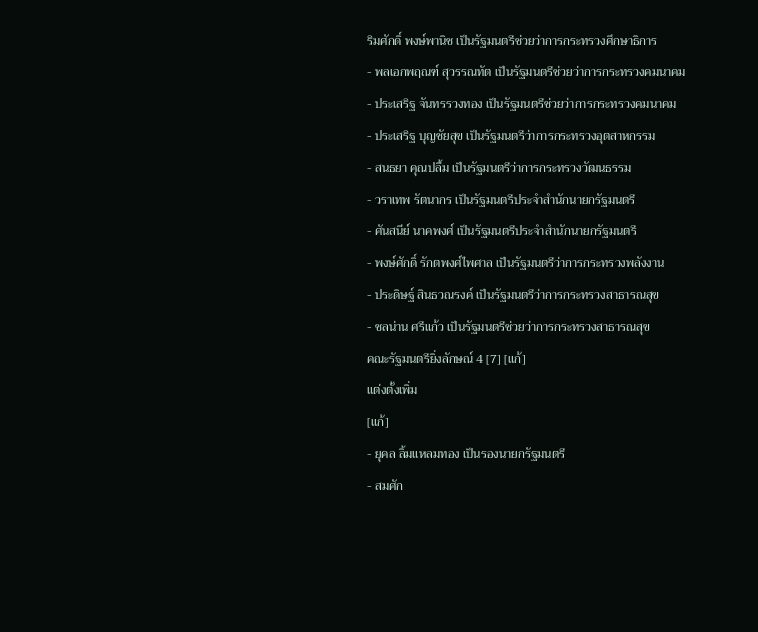ริมศักดิ์ พงษ์พานิช เป็นรัฐมนตรีช่วยว่าการกระทรวงศึกษาธิการ
- พลเอกพฤณฑ์ สุวรรณทัต เป็นรัฐมนตรีช่วยว่าการกระทรวงคมนาคม
- ประเสริฐ จันทรรวงทอง เป็นรัฐมนตรีช่วยว่าการกระทรวงคมนาคม
- ประเสริฐ บุญชัยสุข เป็นรัฐมนตรีว่าการกระทรวงอุตสาหกรรม
- สนธยา คุณปลื้ม เป็นรัฐมนตรีว่าการกระทรวงวัฒนธรรม
- วราเทพ รัตนากร เป็นรัฐมนตรีประจำสำนักนายกรัฐมนตรี
- ศันสนีย์ นาคพงศ์ เป็นรัฐมนตรีประจำสำนักนายกรัฐมนตรี
- พงษ์ศักดิ์ รักตพงศ์ไพศาล เป็นรัฐมนตรีว่าการกระทรวงพลังงาน
- ประดิษฐ์ สินธวณรงค์ เป็นรัฐมนตรีว่าการกระทรวงสาธารณสุข
- ชลน่าน ศรีแก้ว เป็นรัฐมนตรีช่วยว่าการกระทรวงสาธารณสุข
คณะรัฐมนตรียิ่งลักษณ์ 4 [7] [แก้]
แต่งตั้งเพิ่ม
[แก้]
- ยุคล ลิ้มแหลมทอง เป็นรองนายกรัฐมนตรี
- สมศัก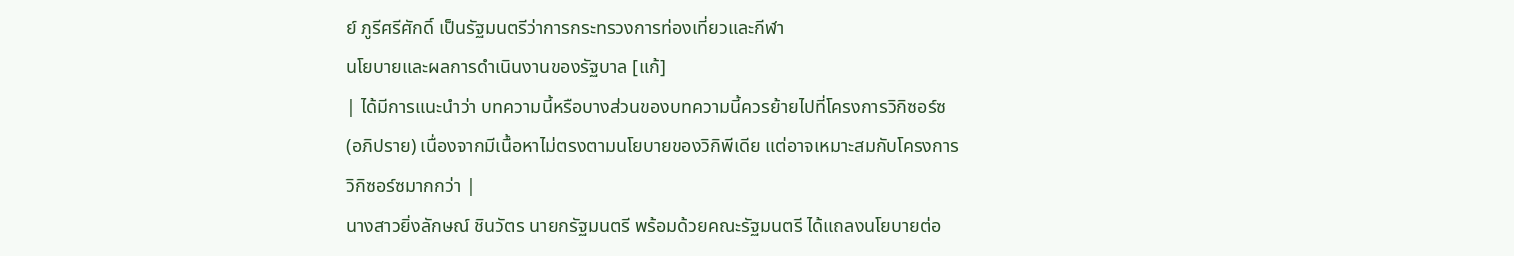ย์ ภูรีศรีศักดิ์ เป็นรัฐมนตรีว่าการกระทรวงการท่องเที่ยวและกีฬา
นโยบายและผลการดำเนินงานของรัฐบาล [แก้]
| ได้มีการแนะนำว่า บทความนี้หรือบางส่วนของบทความนี้ควรย้ายไปที่โครงการวิกิซอร์ซ (อภิปราย) เนื่องจากมีเนื้อหาไม่ตรงตามนโยบายของวิกิพีเดีย แต่อาจเหมาะสมกับโครงการวิกิซอร์ซมากกว่า |
นางสาวยิ่งลักษณ์ ชินวัตร นายกรัฐมนตรี พร้อมด้วยคณะรัฐมนตรี ได้แถลงนโยบายต่อ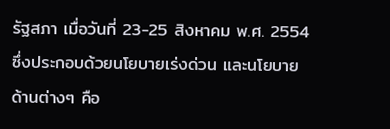รัฐสภา เมื่อวันที่ 23-25 สิงหาคม พ.ศ. 2554 ซึ่งประกอบด้วยนโยบายเร่งด่วน และนโยบายด้านต่างๆ คือ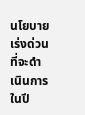นโยบายเร่งด่วนที่จะดำเนินการในปี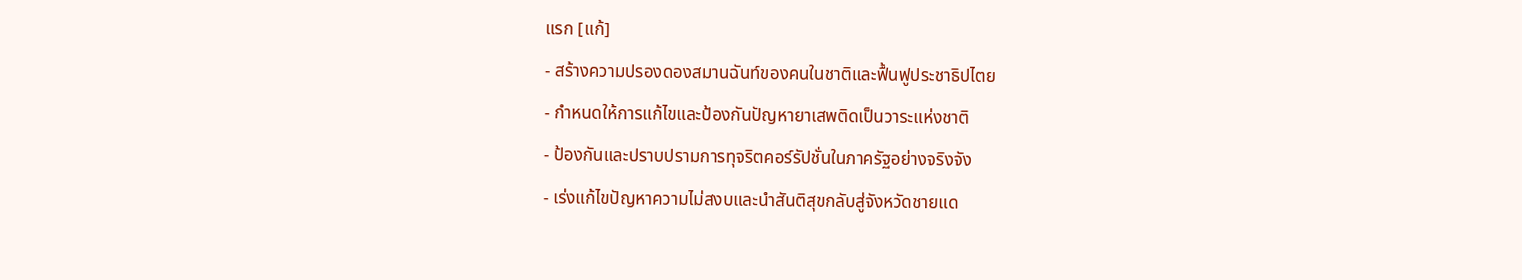แรก [แก้]
- สร้างความปรองดองสมานฉันท์ของคนในชาติและฟื้นฟูประชาธิปไตย
- กำหนดให้การแก้ไขและป้องกันปัญหายาเสพติดเป็นวาระแห่งชาติ
- ป้องกันและปราบปรามการทุจริตคอร์รัปชั่นในภาครัฐอย่างจริงจัง
- เร่งแก้ไขปัญหาความไม่สงบและนำสันติสุขกลับสู่จังหวัดชายแด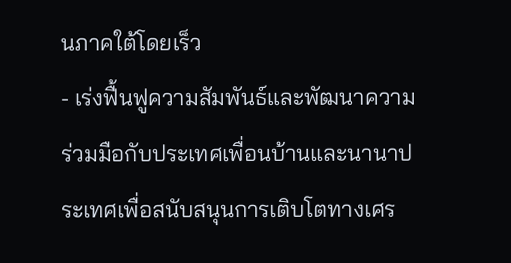นภาคใต้โดยเร็ว
- เร่งฟื้นฟูความสัมพันธ์และพัฒนาความร่วมมือกับประเทศเพื่อนบ้านและนานาประเทศเพื่อสนับสนุนการเติบโตทางเศร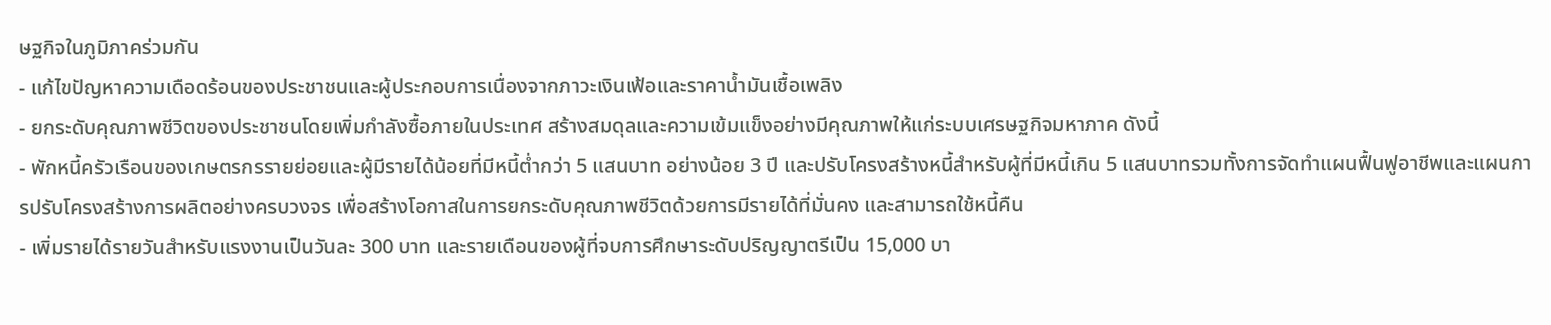ษฐกิจในภูมิภาคร่วมกัน
- แก้ไขปัญหาความเดือดร้อนของประชาชนและผู้ประกอบการเนื่องจากภาวะเงินเฟ้อและราคาน้ำมันเชื้อเพลิง
- ยกระดับคุณภาพชีวิตของประชาชนโดยเพิ่มกำลังซื้อภายในประเทศ สร้างสมดุลและความเข้มแข็งอย่างมีคุณภาพให้แก่ระบบเศรษฐกิจมหาภาค ดังนี้
- พักหนี้ครัวเรือนของเกษตรกรรายย่อยและผู้มีรายได้น้อยที่มีหนี้ต่ำกว่า 5 แสนบาท อย่างน้อย 3 ปี และปรับโครงสร้างหนี้สำหรับผู้ที่มีหนี้เกิน 5 แสนบาทรวมทั้งการจัดทำแผนฟื้นฟูอาชีพและแผนการปรับโครงสร้างการผลิตอย่างครบวงจร เพื่อสร้างโอกาสในการยกระดับคุณภาพชีวิตด้วยการมีรายได้ที่มั่นคง และสามารถใช้หนี้คืน
- เพิ่มรายได้รายวันสำหรับแรงงานเป็นวันละ 300 บาท และรายเดือนของผู้ที่จบการศึกษาระดับปริญญาตรีเป็น 15,000 บา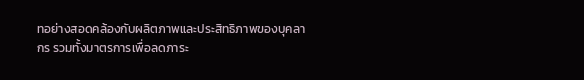ทอย่างสอดคล้องกับผลิตภาพและประสิทธิภาพของบุคลากร รวมทั้งมาตรการเพื่อลดภาระ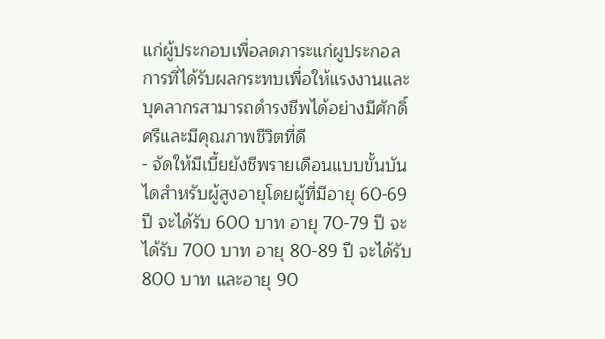แก่ผู้ประกอบเพื่อลดภาระแก่ผูประกอลการที่ได้รับผลกระทบเพื่อให้แรงงานและบุคลากรสามารถดำรงชีพได้อย่างมีศักดิ์ศรีและมีคุณภาพชีวิตที่ดี
- จัดให้มีเบี้ยยังชีพรายเดือนแบบขั้นบันไดสำหรับผู้สูงอายุโดยผู้ที่มีอายุ 60-69 ปี จะได้รับ 600 บาท อายุ 70-79 ปี จะได้รับ 700 บาท อายุ 80-89 ปี จะได้รับ 800 บาท และอายุ 90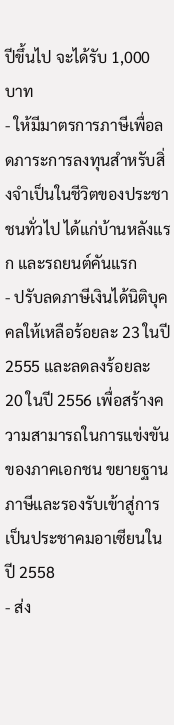ปีขึ้นไป จะได้รับ 1,000 บาท
- ให้มีมาตรการภาษีเพื่อลดภาระการลงทุนสำหรับสิ่งจำเป็นในชีวิตของประชาชนทั่วไป ได้แก่บ้านหลังแรก และรถยนต์คันแรก
- ปรับลดภาษีเงินได้นิติบุคคลให้เหลือร้อยละ 23 ในปี 2555 และลดลงร้อยละ 20 ในปี 2556 เพื่อสร้างความสามารถในการแข่งขันของภาคเอกชน ขยายฐานภาษีและรองรับเข้าสู่การเป็นประชาคมอาเซียนในปี 2558
- ส่ง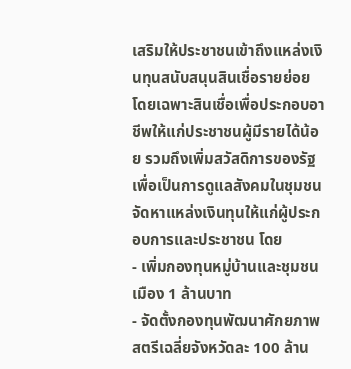เสริมให้ประชาชนเข้าถึงแหล่งเงินทุนสนับสนุนสินเชื่อรายย่อย โดยเฉพาะสินเชื่อเพื่อประกอบอาชีพให้แก่ประชาชนผู้มีรายได้น้อย รวมถึงเพิ่มสวัสดิการของรัฐเพื่อเป็นการดูแลสังคมในชุมชนจัดหาแหล่งเงินทุนให้แก่ผู้ประกอบการและประชาชน โดย
- เพิ่มกองทุนหมู่บ้านและชุมชนเมือง 1 ล้านบาท
- จัดตั้งกองทุนพัฒนาศักยภาพสตรีเฉลี่ยจังหวัดละ 100 ล้าน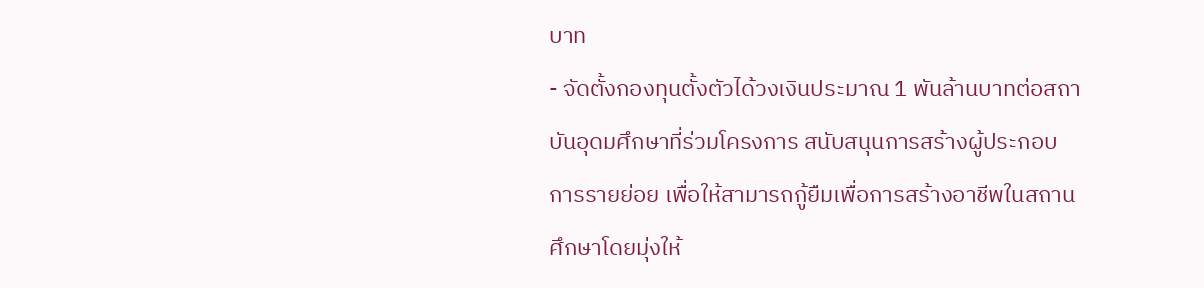บาท
- จัดตั้งกองทุนตั้งตัวได้วงเงินประมาณ 1 พันล้านบาทต่อสถาบันอุดมศึกษาที่ร่วมโครงการ สนับสนุนการสร้างผู้ประกอบการรายย่อย เพื่อให้สามารถกู้ยืมเพื่อการสร้างอาชีพในสถานศึกษาโดยมุ่งให้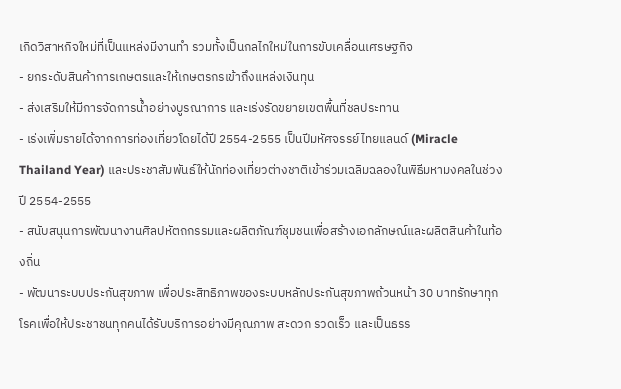เกิดวิสาหกิจใหม่ที่เป็นแหล่งมีงานทำ รวมทั้งเป็นกลไกใหม่ในการขับเคลื่อนเศรษฐกิจ
- ยกระดับสินค้าการเกษตรและให้เกษตรกรเข้าถึงแหล่งเงินทุน
- ส่งเสริมให้มีการจัดการน้ำอย่างบูรณาการ และเร่งรัดขยายเขตพื้นที่ชลประทาน
- เร่งเพิ่มรายได้จากการท่องเที่ยวโดยได้ปี 2554-2555 เป็นปีมหัศจรรย์ไทยแลนด์ (Miracle Thailand Year) และประชาสัมพันธ์ให้นักท่องเที่ยวต่างชาติเข้าร่วมเฉลิมฉลองในพิธีมหามงคลในช่วงปี 2554-2555
- สนับสนุนการพัฒนางานศิลปหัตถกรรมและผลิตภัณฑ์ชุมชนเพื่อสร้างเอกลักษณ์และผลิตสินค้าในท้องถิ่น
- พัฒนาระบบประกันสุขภาพ เพื่อประสิทธิภาพของระบบหลักประกันสุขภาพถ้วนหน้า 30 บาทรักษาทุกโรคเพื่อให้ประชาชนทุกคนได้รับบริการอย่างมีคุณภาพ สะดวก รวดเร็ว และเป็นธรร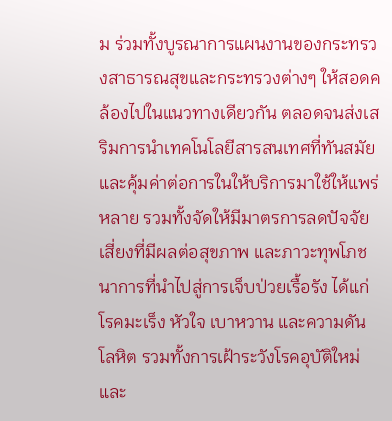ม ร่วมทั้งบูรณาการแผนงานของกระทรวงสาธารณสุขและกระทรวงต่างๆ ให้สอดคล้องไปในแนวทางเดียวกัน ตลอดจนส่งเสริมการนำเทคโนโลยีสารสนเทศที่ทันสมัยและคุ้มค่าต่อการในให้บริการมาใช้ให้แพร่หลาย รวมทั้งจัดให้มีมาตรการลดปัจจัยเสี่ยงที่มีผลต่อสุขภาพ และภาวะทุพโภชนาการที่นำไปสู่การเจ็บป่วยเรื้อรัง ได้แก่ โรคมะเร็ง หัวใจ เบาหวาน และความดันโลหิต รวมทั้งการเฝ้าระวังโรคอุบัติใหม่ และ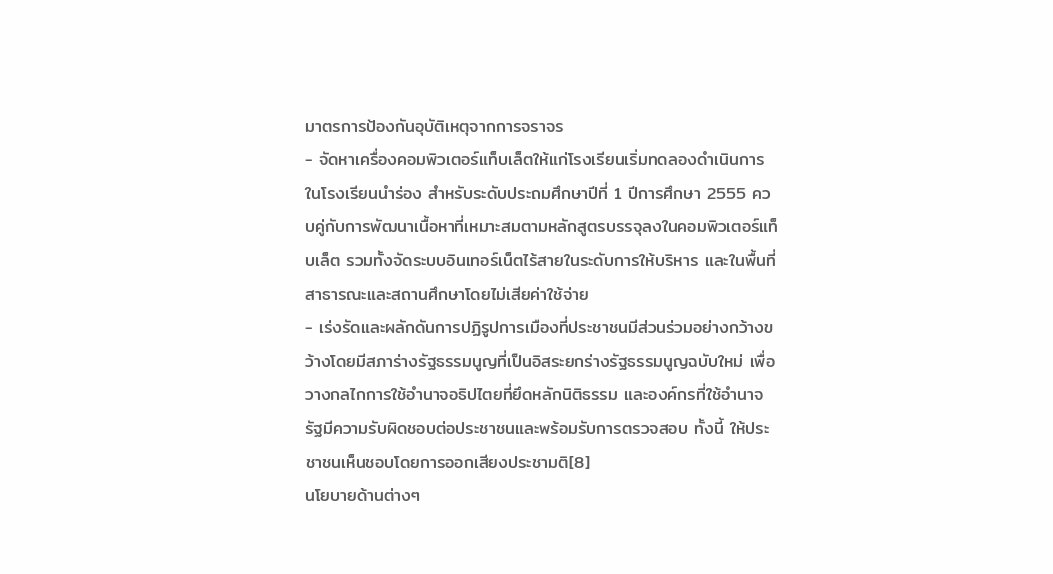มาตรการป้องกันอุบัติเหตุจากการจราจร
- จัดหาเครื่องคอมพิวเตอร์แท็บเล็ตให้แก่โรงเรียนเริ่มทดลองดำเนินการในโรงเรียนนำร่อง สำหรับระดับประถมศึกษาปีที่ 1 ปีการศึกษา 2555 ควบคู่กับการพัฒนาเนื้อหาที่เหมาะสมตามหลักสูตรบรรจุลงในคอมพิวเตอร์แท็บเล็ต รวมทั้งจัดระบบอินเทอร์เน็ตไร้สายในระดับการให้บริหาร และในพื้นที่สาธารณะและสถานศึกษาโดยไม่เสียค่าใช้จ่าย
- เร่งรัดและผลักดันการปฏิรูปการเมืองที่ประชาชนมีส่วนร่วมอย่างกว้างขว้างโดยมีสภาร่างรัฐธรรมนูญที่เป็นอิสระยกร่างรัฐธรรมนูญฉบับใหม่ เพื่อวางกลไกการใช้อำนาจอธิปไตยที่ยึดหลักนิติธรรม และองค์กรที่ใช้อำนาจรัฐมีความรับผิดชอบต่อประชาชนและพร้อมรับการตรวจสอบ ทั้งนี้ ให้ประชาชนเห็นชอบโดยการออกเสียงประชามติ[8]
นโยบายด้านต่างๆ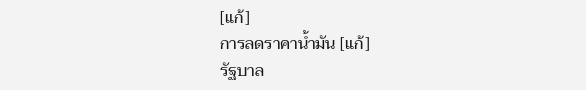[แก้]
การลดราคาน้ำมัน [แก้]
รัฐบาล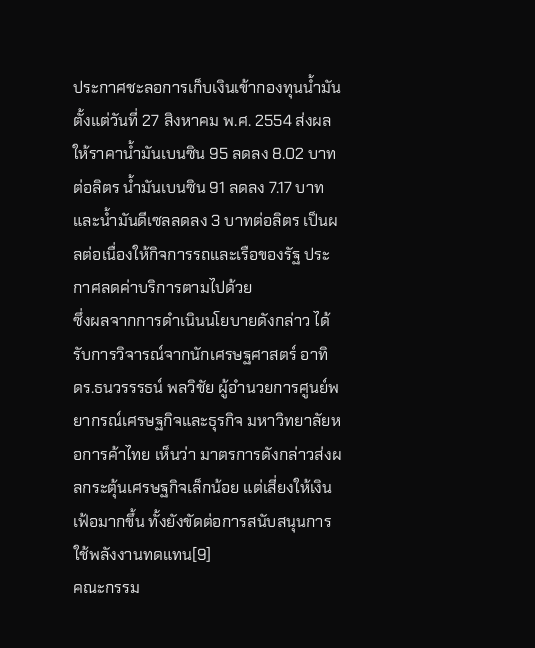ประกาศชะลอการเก็บเงินเข้ากองทุนน้ำมัน ตั้งแต่วันที่ 27 สิงหาคม พ.ศ. 2554 ส่งผลให้ราคาน้ำมันเบนซิน 95 ลดลง 8.02 บาทต่อลิตร น้ำมันเบนซิน 91 ลดลง 7.17 บาท และน้ำมันดีเซลลดลง 3 บาทต่อลิตร เป็นผลต่อเนื่องให้กิจการรถและเรือของรัฐ ประกาศลดค่าบริการตามไปด้วย
ซึ่งผลจากการดำเนินนโยบายดังกล่าว ได้รับการวิจารณ์จากนักเศรษฐศาสตร์ อาทิ ดร.ธนวรรรธน์ พลวิชัย ผู้อำนวยการศูนย์พยากรณ์เศรษฐกิจและธุรกิจ มหาวิทยาลัยหอการค้าไทย เห็นว่า มาตรการดังกล่าวส่งผลกระตุ้นเศรษฐกิจเล็กน้อย แต่เสี่ยงให้เงินเฟ้อมากขึ้น ทั้งยังขัดต่อการสนับสนุนการใช้พลังงานทดแทน[9]
คณะกรรม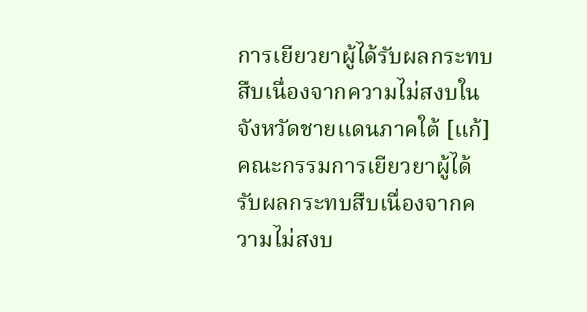การเยียวยาผู้ได้รับผลกระทบสืบเนื่องจากความไม่สงบในจังหวัดชายแดนภาคใต้ [แก้]
คณะกรรมการเยียวยาผู้ได้รับผลกระทบสืบเนื่องจากความไม่สงบ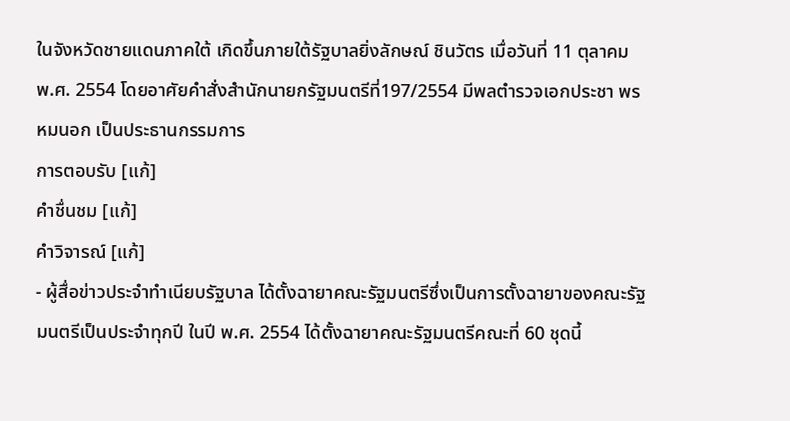ในจังหวัดชายแดนภาคใต้ เกิดขึ้นภายใต้รัฐบาลยิ่งลักษณ์ ชินวัตร เมื่อวันที่ 11 ตุลาคม พ.ศ. 2554 โดยอาศัยคำสั่งสำนักนายกรัฐมนตรีที่197/2554 มีพลตำรวจเอกประชา พรหมนอก เป็นประธานกรรมการ
การตอบรับ [แก้]
คำชื่นชม [แก้]
คำวิจารณ์ [แก้]
- ผู้สื่อข่าวประจำทำเนียบรัฐบาล ได้ตั้งฉายาคณะรัฐมนตรีซึ่งเป็นการตั้งฉายาของคณะรัฐมนตรีเป็นประจำทุกปี ในปี พ.ศ. 2554 ได้ตั้งฉายาคณะรัฐมนตรีคณะที่ 60 ชุดนี้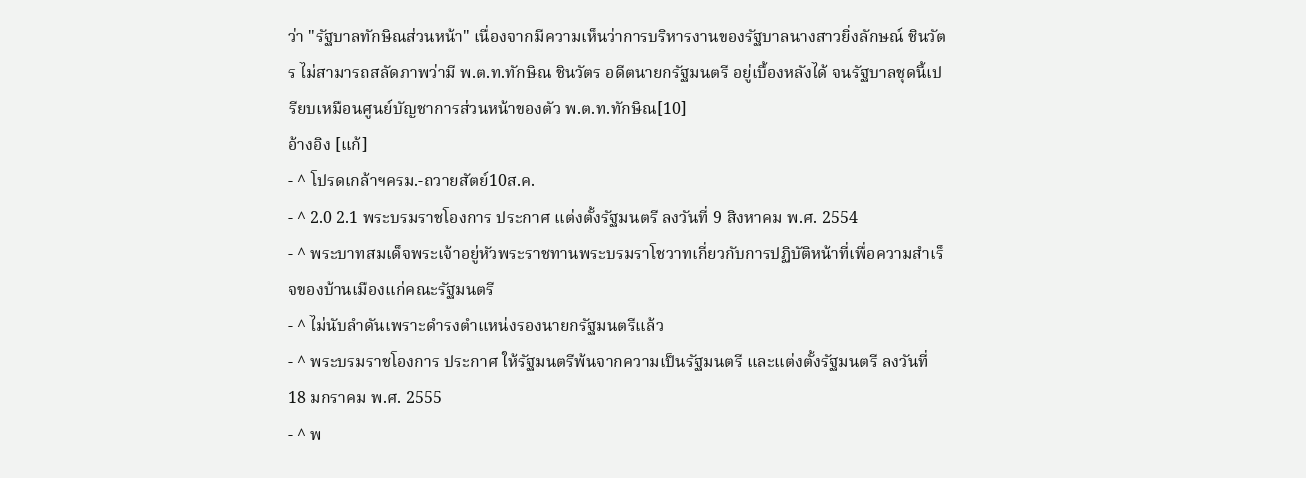ว่า "รัฐบาลทักษิณส่วนหน้า" เนื่องจากมีความเห็นว่าการบริหารงานของรัฐบาลนางสาวยิ่งลักษณ์ ชินวัตร ไม่สามารถสลัดภาพว่ามี พ.ต.ท.ทักษิณ ชินวัตร อดีตนายกรัฐมนตรี อยู่เบื้องหลังได้ จนรัฐบาลชุดนี้เปรียบเหมือนศูนย์บัญชาการส่วนหน้าของตัว พ.ต.ท.ทักษิณ[10]
อ้างอิง [แก้]
- ^ โปรดเกล้าฯครม.-ถวายสัตย์10ส.ค.
- ^ 2.0 2.1 พระบรมราชโองการ ประกาศ แต่งตั้งรัฐมนตรี ลงวันที่ 9 สิงหาคม พ.ศ. 2554
- ^ พระบาทสมเด็จพระเจ้าอยู่หัวพระราชทานพระบรมราโชวาทเกี่ยวกับการปฏิบัติหน้าที่เพื่อความสำเร็จของบ้านเมืองแก่คณะรัฐมนตรี
- ^ ไม่นับลำดันเพราะดำรงตำแหน่งรองนายกรัฐมนตรีแล้ว
- ^ พระบรมราชโองการ ประกาศ ให้รัฐมนตรีพ้นจากความเป็นรัฐมนตรี และแต่งตั้งรัฐมนตรี ลงวันที่ 18 มกราคม พ.ศ. 2555
- ^ พ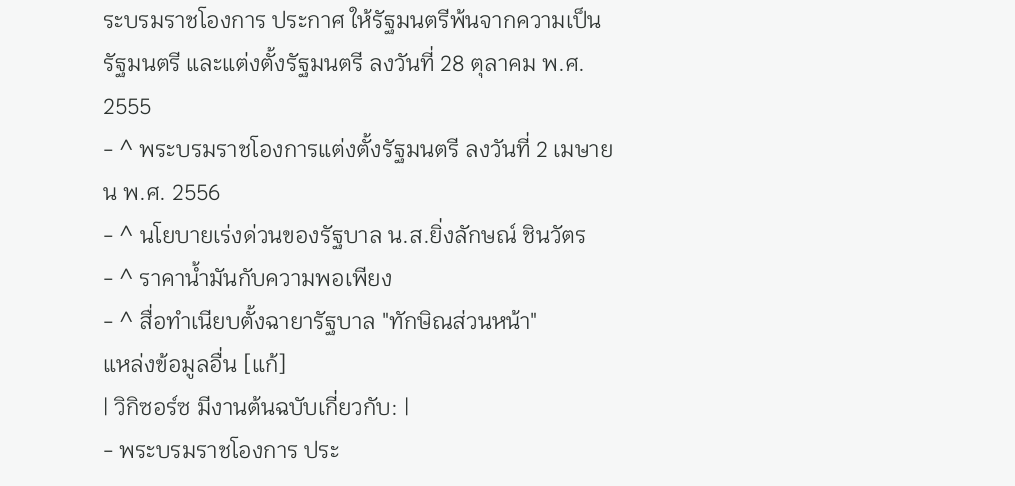ระบรมราชโองการ ประกาศ ให้รัฐมนตรีพ้นจากความเป็นรัฐมนตรี และแต่งตั้งรัฐมนตรี ลงวันที่ 28 ตุลาคม พ.ศ. 2555
- ^ พระบรมราชโองการแต่งตั้งรัฐมนตรี ลงวันที่ 2 เมษายน พ.ศ. 2556
- ^ นโยบายเร่งด่วนของรัฐบาล น.ส.ยิ่งลักษณ์ ชินวัตร
- ^ ราคาน้ำมันกับความพอเพียง
- ^ สื่อทำเนียบตั้งฉายารัฐบาล "ทักษิณส่วนหน้า"
แหล่งข้อมูลอื่น [แก้]
| วิกิซอร์ซ มีงานต้นฉบับเกี่ยวกับ: |
- พระบรมราชโองการ ประ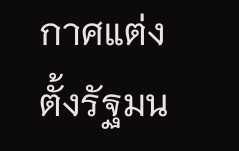กาศแต่งตั้งรัฐมน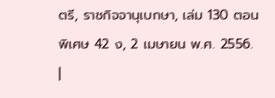ตรี, ราชกิจจานุเบกษา, เล่ม 130 ตอนพิเศษ 42 ง, 2 เมษายน พ.ศ. 2556.
|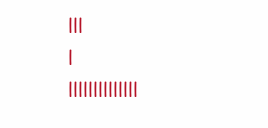|||
|
||||||||||||||